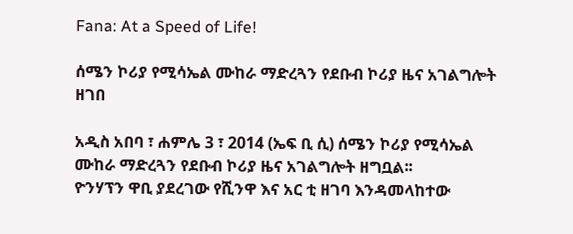Fana: At a Speed of Life!

ሰሜን ኮሪያ የሚሳኤል ሙከራ ማድረጓን የደቡብ ኮሪያ ዜና አገልግሎት ዘገበ

አዲስ አበባ ፣ ሐምሌ 3 ፣ 2014 (ኤፍ ቢ ሲ) ሰሜን ኮሪያ የሚሳኤል ሙከራ ማድረጓን የደቡብ ኮሪያ ዜና አገልግሎት ዘግቧል፡፡
ዮንሃፕን ዋቢ ያደረገው የሺንዋ እና አር ቲ ዘገባ እንዳመላከተው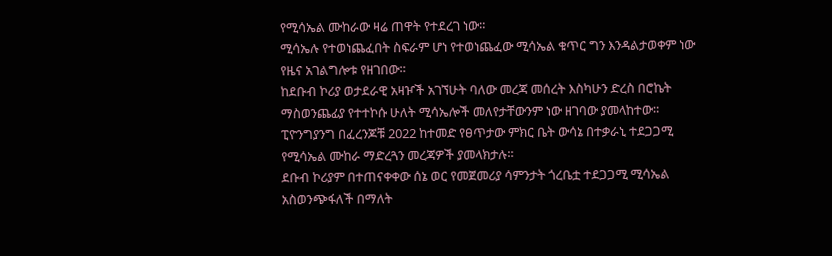የሚሳኤል ሙከራው ዛሬ ጠዋት የተደረገ ነው።
ሚሳኤሉ የተወነጨፈበት ስፍራም ሆነ የተወነጨፈው ሚሳኤል ቁጥር ግን እንዳልታወቀም ነው የዜና አገልግሎቱ የዘገበው።
ከደቡብ ኮሪያ ወታደራዊ አዛዦች አገኘሁት ባለው መረጃ መሰረት እስካሁን ድረስ በሮኬት ማስወንጨፊያ የተተኮሱ ሁለት ሚሳኤሎች መለየታቸውንም ነው ዘገባው ያመላከተው።
ፒዮንግያንግ በፈረንጆቹ 2022 ከተመድ የፀጥታው ምክር ቤት ውሳኔ በተቃራኒ ተደጋጋሚ የሚሳኤል ሙከራ ማድረጓን መረጃዎች ያመላክታሉ።
ደቡብ ኮሪያም በተጠናቀቀው ሰኔ ወር የመጀመሪያ ሳምንታት ጎረቤቷ ተደጋጋሚ ሚሳኤል አስወንጭፋለች በማለት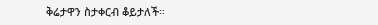ቅሬታዋን ስታቀርብ ቆይታለች።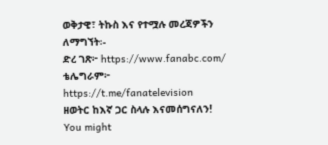ወቅታዊ፣ ትኩስ እና የተሟሉ መረጃዎችን ለማግኘት፡-
ድረ ገጽ፦ https://www.fanabc.com/
ቴሌግራም፦ https://t.me/fanatelevision
ዘወትር ከእኛ ጋር ስላሉ እናመሰግናለን!
You might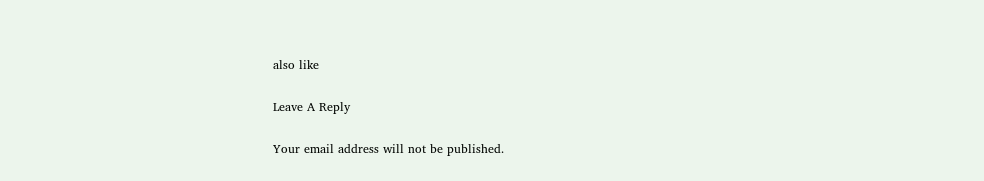also like

Leave A Reply

Your email address will not be published.